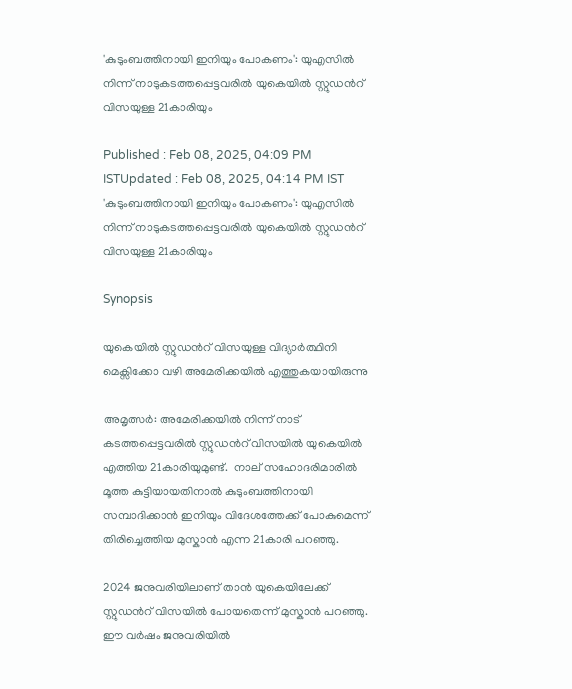'കുടുംബത്തിനായി ഇനിയും പോകണം': യുഎസിൽ നിന്ന് നാടുകടത്തപ്പെട്ടവരിൽ യുകെയിൽ സ്റ്റുഡന്‍റ് വിസയുള്ള 21കാരിയും

Published : Feb 08, 2025, 04:09 PM ISTUpdated : Feb 08, 2025, 04:14 PM IST
'കുടുംബത്തിനായി ഇനിയും പോകണം': യുഎസിൽ നിന്ന് നാടുകടത്തപ്പെട്ടവരിൽ യുകെയിൽ സ്റ്റുഡന്‍റ് വിസയുള്ള 21കാരിയും

Synopsis

യുകെയിൽ സ്റ്റുഡന്‍റ് വിസയുള്ള വിദ്യാർത്ഥിനി മെക്സിക്കോ വഴി അമേരിക്കയിൽ എത്തുകയായിരുന്നു

അമൃത്സർ: അമേരിക്കയിൽ നിന്ന് നാട് കടത്തപ്പെട്ടവരിൽ സ്റ്റുഡന്‍റ് വിസയിൽ യുകെയിൽ എത്തിയ 21കാരിയുമുണ്ട്.  നാല് സഹോദരിമാരിൽ മൂത്ത കുട്ടിയായതിനാൽ കുടുംബത്തിനായി സമ്പാദിക്കാൻ ഇനിയും വിദേശത്തേക്ക് പോകുമെന്ന് തിരിച്ചെത്തിയ മുസ്കാൻ എന്ന 21കാരി പറഞ്ഞു.

2024 ജനുവരിയിലാണ് താൻ യുകെയിലേക്ക് സ്റ്റുഡന്‍റ് വിസയിൽ പോയതെന്ന് മുസ്കാൻ പറഞ്ഞു. ഈ വർഷം ജനുവരിയിൽ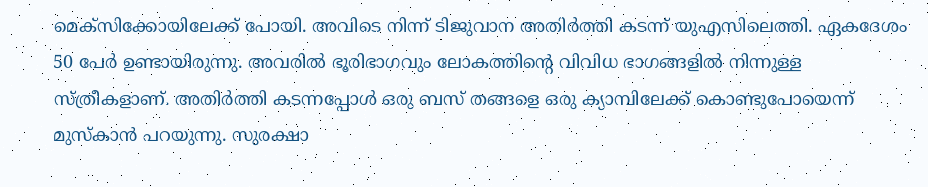മെക്സിക്കോയിലേക്ക് പോയി. അവിടെ നിന്ന് ടിജുവാന അതിർത്തി കടന്ന് യുഎസിലെത്തി. ഏകദേശം 50 പേർ ഉണ്ടായിരുന്നു. അവരിൽ ഭൂരിഭാഗവും ലോകത്തിന്‍റെ വിവിധ ഭാഗങ്ങളിൽ നിന്നുള്ള സ്ത്രീകളാണ്. അതിർത്തി കടന്നപ്പോൾ ഒരു ബസ് തങ്ങളെ ഒരു ക്യാമ്പിലേക്ക് കൊണ്ടുപോയെന്ന് മുസ്കാൻ പറയുന്നു. സുരക്ഷാ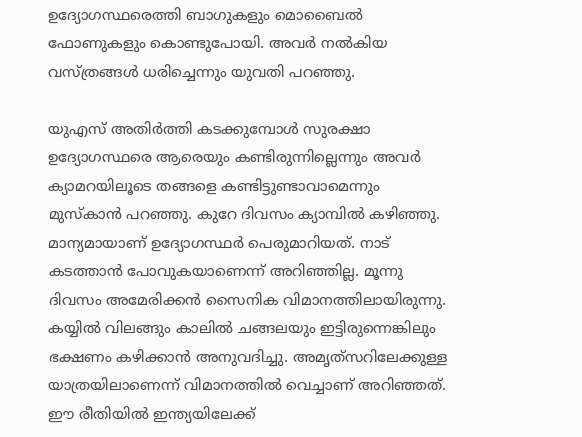ഉദ്യോഗസ്ഥരെത്തി ബാഗുകളും മൊബൈൽ ഫോണുകളും കൊണ്ടുപോയി. അവർ നൽകിയ വസ്ത്രങ്ങൾ ധരിച്ചെന്നും യുവതി പറഞ്ഞു.

യുഎസ് അതിർത്തി കടക്കുമ്പോൾ സുരക്ഷാ ഉദ്യോഗസ്ഥരെ ആരെയും കണ്ടിരുന്നില്ലെന്നും അവർ ക്യാമറയിലൂടെ തങ്ങളെ കണ്ടിട്ടുണ്ടാവാമെന്നും മുസ്കാൻ പറഞ്ഞു. കുറേ ദിവസം ക്യാമ്പിൽ കഴിഞ്ഞു. മാന്യമായാണ് ഉദ്യോഗസ്ഥർ പെരുമാറിയത്. നാട് കടത്താൻ പോവുകയാണെന്ന് അറിഞ്ഞില്ല. മൂന്നു ദിവസം അമേരിക്കൻ സൈനിക വിമാനത്തിലായിരുന്നു. കയ്യിൽ വിലങ്ങും കാലിൽ ചങ്ങലയും ഇട്ടിരുന്നെങ്കിലും ഭക്ഷണം കഴിക്കാൻ അനുവദിച്ചു. അമൃത്‌സറിലേക്കുള്ള യാത്രയിലാണെന്ന് വിമാനത്തിൽ വെച്ചാണ് അറിഞ്ഞത്. ഈ രീതിയിൽ ഇന്ത്യയിലേക്ക്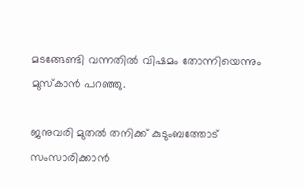മടങ്ങേണ്ടി വന്നതിൽ വിഷമം തോന്നിയെന്നും മുസ്കാൻ പറഞ്ഞു.

ജനുവരി മുതൽ തനിക്ക് കുടുംബത്തോട് സംസാരിക്കാൻ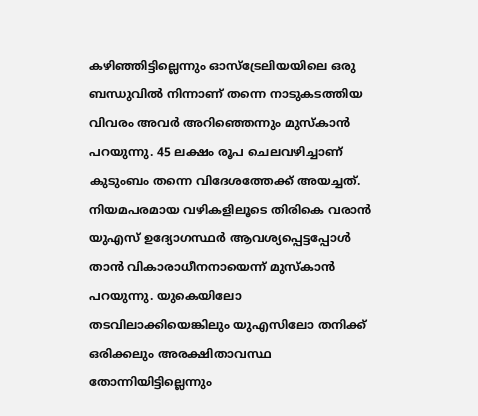കഴിഞ്ഞിട്ടില്ലെന്നും ഓസ്‌ട്രേലിയയിലെ ഒരു ബന്ധുവിൽ നിന്നാണ് തന്നെ നാടുകടത്തിയ വിവരം അവർ അറിഞ്ഞെന്നും മുസ്‌കാൻ പറയുന്നു. 45 ലക്ഷം രൂപ ചെലവഴിച്ചാണ് കുടുംബം തന്നെ വിദേശത്തേക്ക് അയച്ചത്. നിയമപരമായ വഴികളിലൂടെ തിരികെ വരാൻ യുഎസ് ഉദ്യോഗസ്ഥർ ആവശ്യപ്പെട്ടപ്പോൾ താൻ വികാരാധീനനായെന്ന് മുസ്‌കാൻ പറയുന്നു. യുകെയിലോ തടവിലാക്കിയെങ്കിലും യുഎസിലോ തനിക്ക് ഒരിക്കലും അരക്ഷിതാവസ്ഥ തോന്നിയിട്ടില്ലെന്നും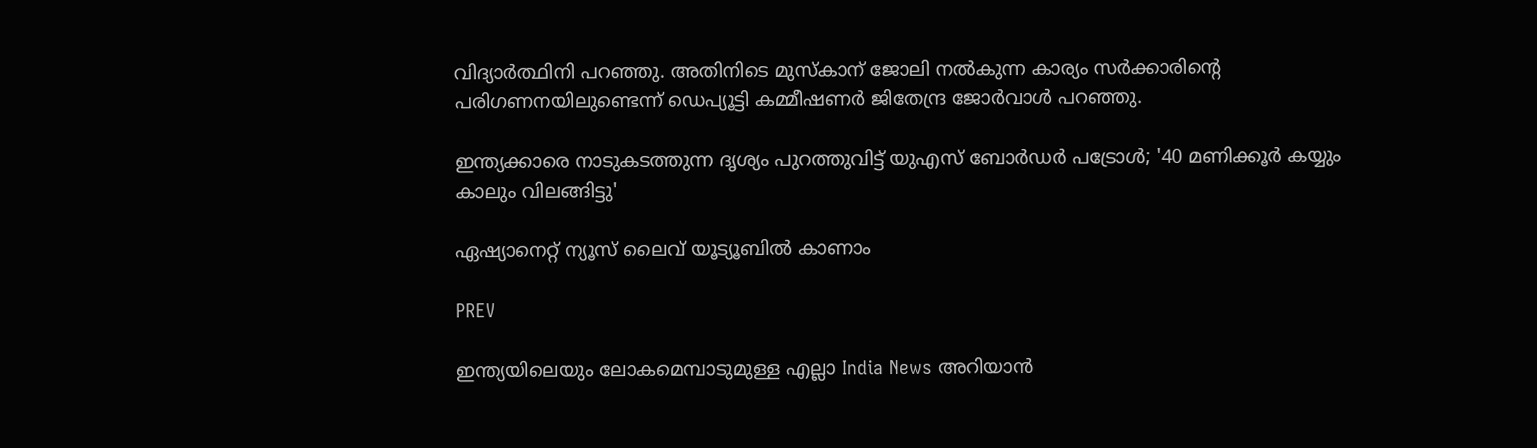വിദ്യാർത്ഥിനി പറഞ്ഞു. അതിനിടെ മുസ്കാന് ജോലി നൽകുന്ന കാര്യം സർക്കാരിന്‍റെ പരിഗണനയിലുണ്ടെന്ന് ഡെപ്യൂട്ടി കമ്മീഷണർ ജിതേന്ദ്ര ജോർവാൾ പറഞ്ഞു.

ഇന്ത്യക്കാരെ നാടുകടത്തുന്ന ദൃശ്യം പുറത്തുവിട്ട് യുഎസ് ബോർഡർ പട്രോൾ; '40 മണിക്കൂർ കയ്യും കാലും വിലങ്ങിട്ടു'

ഏഷ്യാനെറ്റ് ന്യൂസ് ലൈവ് യൂട്യൂബിൽ കാണാം

PREV

ഇന്ത്യയിലെയും ലോകമെമ്പാടുമുള്ള എല്ലാ India News അറിയാൻ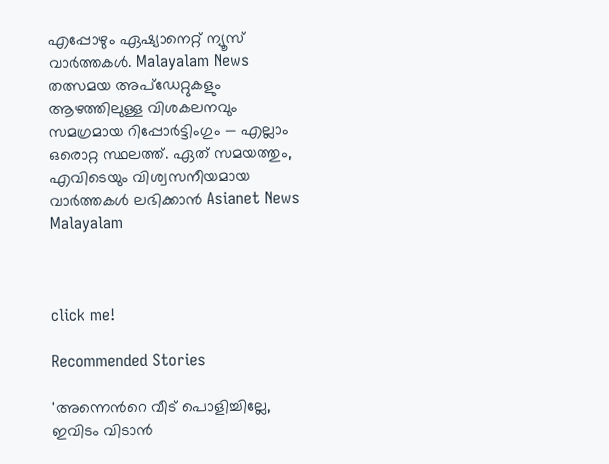എപ്പോഴും ഏഷ്യാനെറ്റ് ന്യൂസ് വാർത്തകൾ. Malayalam News   തത്സമയ അപ്‌ഡേറ്റുകളും ആഴത്തിലുള്ള വിശകലനവും സമഗ്രമായ റിപ്പോർട്ടിംഗും — എല്ലാം ഒരൊറ്റ സ്ഥലത്ത്. ഏത് സമയത്തും, എവിടെയും വിശ്വസനീയമായ വാർത്തകൾ ലഭിക്കാൻ Asianet News Malayalam



click me!

Recommended Stories

'അന്നെന്‍റെ വീട് പൊളിച്ചില്ലേ, ഇവിടം വിടാൻ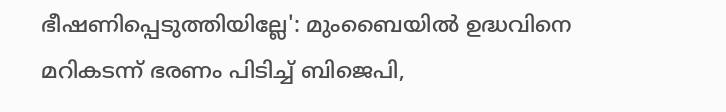ഭീഷണിപ്പെടുത്തിയില്ലേ': മുംബൈയിൽ ഉദ്ധവിനെ മറികടന്ന് ഭരണം പിടിച്ച് ബിജെപി,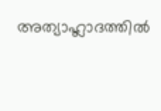അത്യാഹ്ലാദത്തിൽ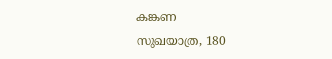കങ്കണ
സുഖയാത്ര, 180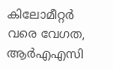കിലോമീറ്റർ വരെ വേഗത, ആർഎഎസി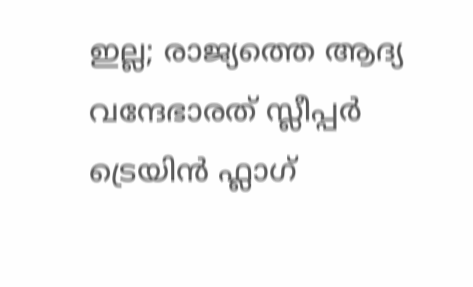ഇല്ല; രാജ്യത്തെ ആദ്യ വന്ദേഭാരത് സ്ലീപ്പർ ട്രെയിൻ ഫ്ലാഗ്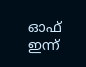ഓഫ് ഇന്ന്